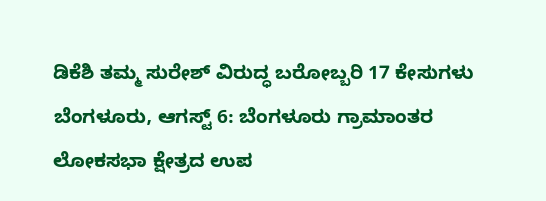ಡಿಕೆಶಿ ತಮ್ಮ ಸುರೇಶ್ ವಿರುದ್ಧ ಬರೋಬ್ಬರಿ 17 ಕೇಸುಗಳು
ಬೆಂಗಳೂರು, ಆಗಸ್ಟ್ 6: ಬೆಂಗಳೂರು ಗ್ರಾಮಾಂತರ ಲೋಕಸಭಾ ಕ್ಷೇತ್ರದ ಉಪ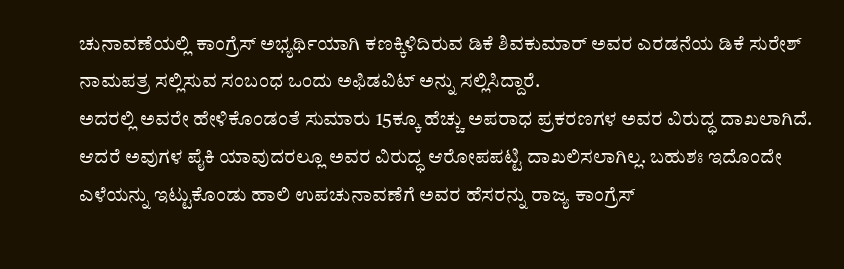ಚುನಾವಣೆಯಲ್ಲಿ ಕಾಂಗ್ರೆಸ್ ಅಭ್ಯರ್ಥಿಯಾಗಿ ಕಣಕ್ಕಿಳಿದಿರುವ ಡಿಕೆ ಶಿವಕುಮಾರ್ ಅವರ ಎರಡನೆಯ ಡಿಕೆ ಸುರೇಶ್ ನಾಮಪತ್ರ ಸಲ್ಲಿಸುವ ಸಂಬಂಧ ಒಂದು ಅಫಿಡವಿಟ್ ಅನ್ನು ಸಲ್ಲಿಸಿದ್ದಾರೆ.
ಅದರಲ್ಲಿ ಅವರೇ ಹೇಳಿಕೊಂಡಂತೆ ಸುಮಾರು 15ಕ್ಕೂ ಹೆಚ್ಚು ಅಪರಾಧ ಪ್ರಕರಣಗಳ ಅವರ ವಿರುದ್ಧ ದಾಖಲಾಗಿದೆ. ಆದರೆ ಅವುಗಳ ಪೈಕಿ ಯಾವುದರಲ್ಲೂ ಅವರ ವಿರುದ್ಧ ಆರೋಪಪಟ್ಟಿ ದಾಖಲಿಸಲಾಗಿಲ್ಲ. ಬಹುಶಃ ಇದೊಂದೇ ಎಳೆಯನ್ನು ಇಟ್ಟುಕೊಂಡು ಹಾಲಿ ಉಪಚುನಾವಣೆಗೆ ಅವರ ಹೆಸರನ್ನು ರಾಜ್ಯ ಕಾಂಗ್ರೆಸ್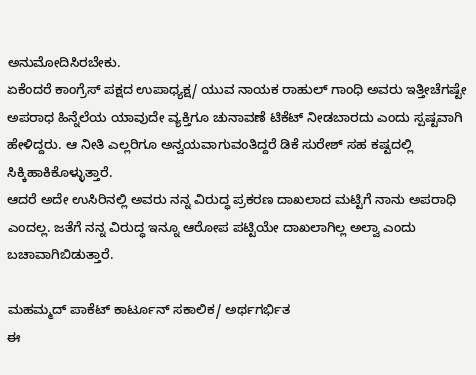ಅನುಮೋದಿಸಿರಬೇಕು.
ಏಕೆಂದರೆ ಕಾಂಗ್ರೆಸ್ ಪಕ್ಷದ ಉಪಾಧ್ಯಕ್ಷ/ ಯುವ ನಾಯಕ ರಾಹುಲ್ ಗಾಂಧಿ ಅವರು ಇತ್ತೀಚೆಗಷ್ಟೇ ಅಪರಾಧ ಹಿನ್ನೆಲೆಯ ಯಾವುದೇ ವ್ಯಕ್ತಿಗೂ ಚುನಾವಣೆ ಟಿಕೆಟ್ ನೀಡಬಾರದು ಎಂದು ಸ್ಪಷ್ಟವಾಗಿ ಹೇಳಿದ್ದರು. ಆ ನೀತಿ ಎಲ್ಲರಿಗೂ ಅನ್ವಯವಾಗುವಂತಿದ್ದರೆ ಡಿಕೆ ಸುರೇಶ್ ಸಹ ಕಷ್ಟದಲ್ಲಿ ಸಿಕ್ಕಿಹಾಕಿಕೊಳ್ಳುತ್ತಾರೆ.
ಆದರೆ ಅದೇ ಉಸಿರಿನಲ್ಲಿ ಅವರು ನನ್ನ ವಿರುದ್ಧ ಪ್ರಕರಣ ದಾಖಲಾದ ಮಟ್ಟಿಗೆ ನಾನು ಅಪರಾಧಿ ಎಂದಲ್ಲ. ಜತೆಗೆ ನನ್ನ ವಿರುದ್ಧ ಇನ್ನೂ ಆರೋಪ ಪಟ್ಟಿಯೇ ದಾಖಲಾಗಿಲ್ಲ ಅಲ್ವಾ ಎಂದು ಬಚಾವಾಗಿಬಿಡುತ್ತಾರೆ.

ಮಹಮ್ಮದ್ ಪಾಕೆಟ್ ಕಾರ್ಟೂನ್ ಸಕಾಲಿಕ/ ಅರ್ಥಗರ್ಭಿತ
ಈ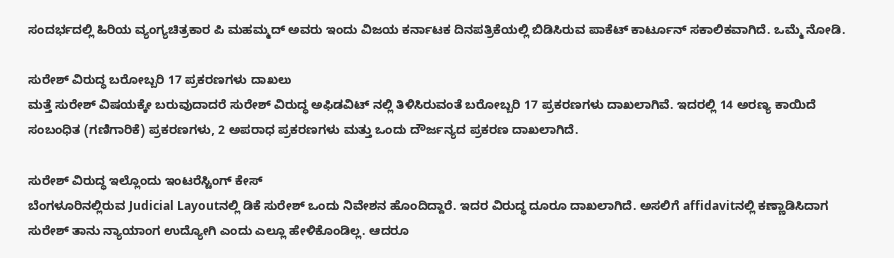ಸಂದರ್ಭದಲ್ಲಿ ಹಿರಿಯ ವ್ಯಂಗ್ಯಚಿತ್ರಕಾರ ಪಿ ಮಹಮ್ಮದ್ ಅವರು ಇಂದು ವಿಜಯ ಕರ್ನಾಟಕ ದಿನಪತ್ರಿಕೆಯಲ್ಲಿ ಬಿಡಿಸಿರುವ ಪಾಕೆಟ್ ಕಾರ್ಟೂನ್ ಸಕಾಲಿಕವಾಗಿದೆ. ಒಮ್ಮೆ ನೋಡಿ.

ಸುರೇಶ್ ವಿರುದ್ಧ ಬರೋಬ್ಬರಿ 17 ಪ್ರಕರಣಗಳು ದಾಖಲು
ಮತ್ತೆ ಸುರೇಶ್ ವಿಷಯಕ್ಕೇ ಬರುವುದಾದರೆ ಸುರೇಶ್ ವಿರುದ್ಧ ಅಫಿಡವಿಟ್ ನಲ್ಲಿ ತಿಳಿಸಿರುವಂತೆ ಬರೋಬ್ಬರಿ 17 ಪ್ರಕರಣಗಳು ದಾಖಲಾಗಿವೆ. ಇದರಲ್ಲಿ 14 ಅರಣ್ಯ ಕಾಯಿದೆ ಸಂಬಂಧಿತ (ಗಣಿಗಾರಿಕೆ) ಪ್ರಕರಣಗಳು, 2 ಅಪರಾಧ ಪ್ರಕರಣಗಳು ಮತ್ತು ಒಂದು ದೌರ್ಜನ್ಯದ ಪ್ರಕರಣ ದಾಖಲಾಗಿದೆ.

ಸುರೇಶ್ ವಿರುದ್ಧ ಇಲ್ಲೊಂದು ಇಂಟರೆಸ್ಟಿಂಗ್ ಕೇಸ್
ಬೆಂಗಳೂರಿನಲ್ಲಿರುವ Judicial Layoutನಲ್ಲಿ ಡಿಕೆ ಸುರೇಶ್ ಒಂದು ನಿವೇಶನ ಹೊಂದಿದ್ದಾರೆ. ಇದರ ವಿರುದ್ಧ ದೂರೂ ದಾಖಲಾಗಿದೆ. ಅಸಲಿಗೆ affidavitನಲ್ಲಿ ಕಣ್ಣಾಡಿಸಿದಾಗ ಸುರೇಶ್ ತಾನು ನ್ಯಾಯಾಂಗ ಉದ್ಯೋಗಿ ಎಂದು ಎಲ್ಲೂ ಹೇಳಿಕೊಂಡಿಲ್ಲ. ಆದರೂ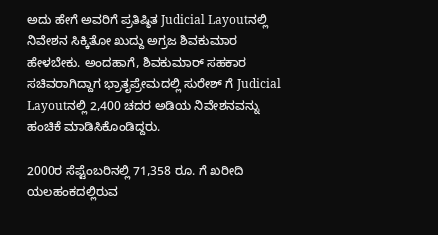ಅದು ಹೇಗೆ ಅವರಿಗೆ ಪ್ರತಿಷ್ಠಿತ Judicial Layoutನಲ್ಲಿ ನಿವೇಶನ ಸಿಕ್ಕಿತೋ ಖುದ್ದು ಅಗ್ರಜ ಶಿವಕುಮಾರ ಹೇಳಬೇಕು. ಅಂದಹಾಗೆ, ಶಿವಕುಮಾರ್ ಸಹಕಾರ ಸಚಿವರಾಗಿದ್ದಾಗ ಭ್ರಾತೃಪ್ರೇಮದಲ್ಲಿ ಸುರೇಶ್ ಗೆ Judicial Layoutನಲ್ಲಿ 2,400 ಚದರ ಅಡಿಯ ನಿವೇಶನವನ್ನು ಹಂಚಿಕೆ ಮಾಡಿಸಿಕೊಂಡಿದ್ದರು.

2000ರ ಸೆಪ್ಟೆಂಬರಿನಲ್ಲಿ 71,358 ರೂ. ಗೆ ಖರೀದಿ
ಯಲಹಂಕದಲ್ಲಿರುವ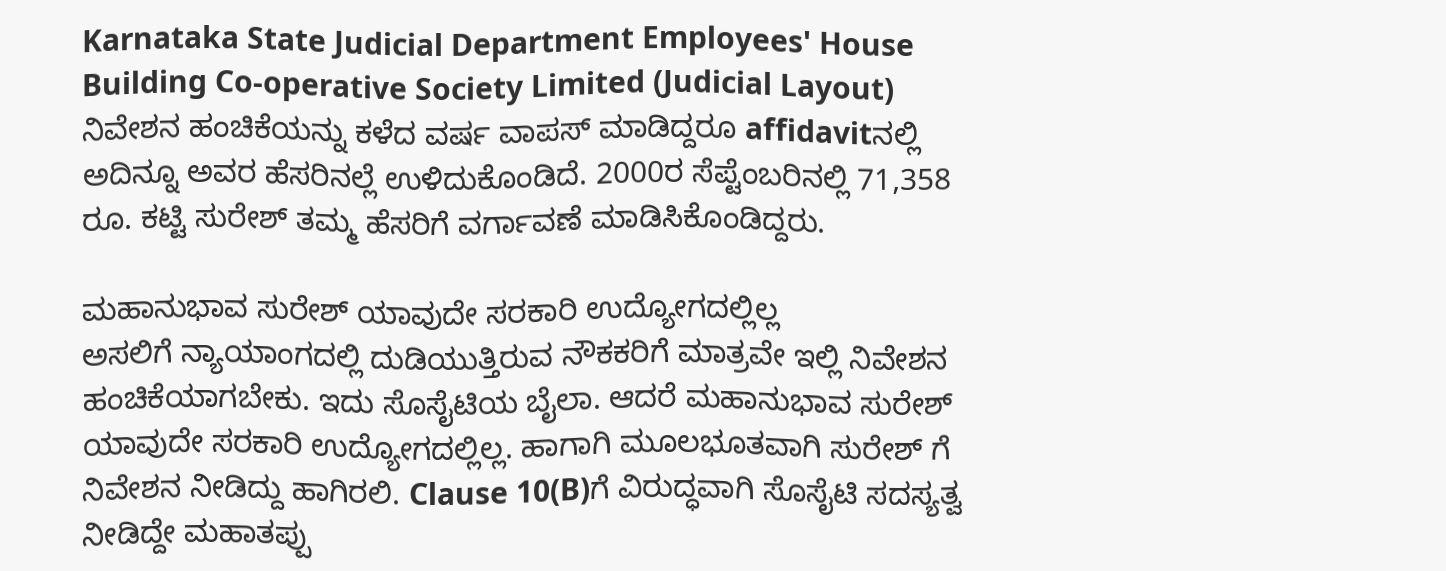Karnataka State Judicial Department Employees' House Building Co-operative Society Limited (Judicial Layout) ನಿವೇಶನ ಹಂಚಿಕೆಯನ್ನು ಕಳೆದ ವರ್ಷ ವಾಪಸ್ ಮಾಡಿದ್ದರೂ affidavitನಲ್ಲಿ ಅದಿನ್ನೂ ಅವರ ಹೆಸರಿನಲ್ಲೆ ಉಳಿದುಕೊಂಡಿದೆ. 2000ರ ಸೆಪ್ಟೆಂಬರಿನಲ್ಲಿ 71,358 ರೂ. ಕಟ್ಟಿ ಸುರೇಶ್ ತಮ್ಮ ಹೆಸರಿಗೆ ವರ್ಗಾವಣೆ ಮಾಡಿಸಿಕೊಂಡಿದ್ದರು.

ಮಹಾನುಭಾವ ಸುರೇಶ್ ಯಾವುದೇ ಸರಕಾರಿ ಉದ್ಯೋಗದಲ್ಲಿಲ್ಲ
ಅಸಲಿಗೆ ನ್ಯಾಯಾಂಗದಲ್ಲಿ ದುಡಿಯುತ್ತಿರುವ ನೌಕಕರಿಗೆ ಮಾತ್ರವೇ ಇಲ್ಲಿ ನಿವೇಶನ ಹಂಚಿಕೆಯಾಗಬೇಕು. ಇದು ಸೊಸೈಟಿಯ ಬೈಲಾ. ಆದರೆ ಮಹಾನುಭಾವ ಸುರೇಶ್ ಯಾವುದೇ ಸರಕಾರಿ ಉದ್ಯೋಗದಲ್ಲಿಲ್ಲ. ಹಾಗಾಗಿ ಮೂಲಭೂತವಾಗಿ ಸುರೇಶ್ ಗೆ ನಿವೇಶನ ನೀಡಿದ್ದು ಹಾಗಿರಲಿ. Clause 10(B)ಗೆ ವಿರುದ್ಧವಾಗಿ ಸೊಸೈಟಿ ಸದಸ್ಯತ್ವ ನೀಡಿದ್ದೇ ಮಹಾತಪ್ಪು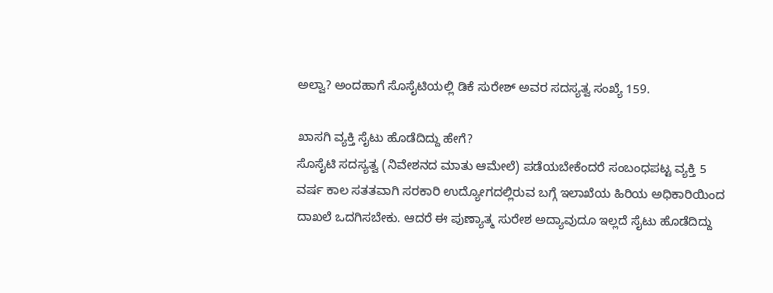ಅಲ್ವಾ? ಅಂದಹಾಗೆ ಸೊಸೈಟಿಯಲ್ಲಿ ಡಿಕೆ ಸುರೇಶ್ ಅವರ ಸದಸ್ಯತ್ವ ಸಂಖ್ಯೆ 159.

ಖಾಸಗಿ ವ್ಯಕ್ತಿ ಸೈಟು ಹೊಡೆದಿದ್ದು ಹೇಗೆ?
ಸೊಸೈಟಿ ಸದಸ್ಯತ್ವ (ನಿವೇಶನದ ಮಾತು ಆಮೇಲೆ) ಪಡೆಯಬೇಕೆಂದರೆ ಸಂಬಂಧಪಟ್ಟ ವ್ಯಕ್ತಿ 5 ವರ್ಷ ಕಾಲ ಸತತವಾಗಿ ಸರಕಾರಿ ಉದ್ಯೋಗದಲ್ಲಿರುವ ಬಗ್ಗೆ ಇಲಾಖೆಯ ಹಿರಿಯ ಅಧಿಕಾರಿಯಿಂದ ದಾಖಲೆ ಒದಗಿಸಬೇಕು. ಆದರೆ ಈ ಪುಣ್ಯಾತ್ಮ ಸುರೇಶ ಅದ್ಯಾವುದೂ ಇಲ್ಲದೆ ಸೈಟು ಹೊಡೆದಿದ್ದು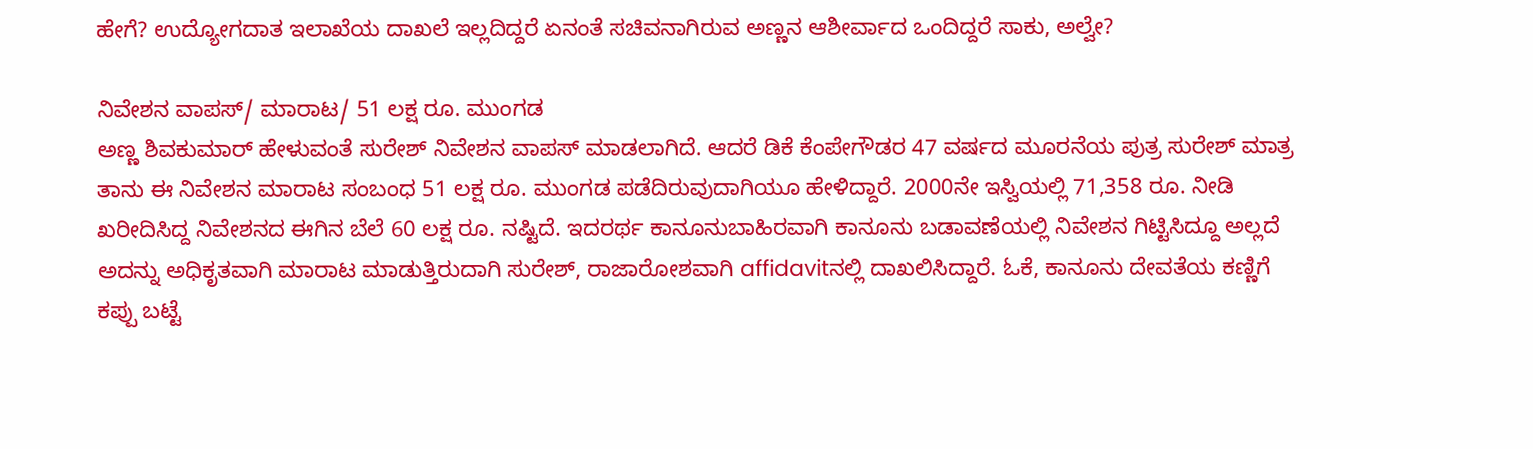ಹೇಗೆ? ಉದ್ಯೋಗದಾತ ಇಲಾಖೆಯ ದಾಖಲೆ ಇಲ್ಲದಿದ್ದರೆ ಏನಂತೆ ಸಚಿವನಾಗಿರುವ ಅಣ್ಣನ ಆಶೀರ್ವಾದ ಒಂದಿದ್ದರೆ ಸಾಕು, ಅಲ್ವೇ?

ನಿವೇಶನ ವಾಪಸ್/ ಮಾರಾಟ/ 51 ಲಕ್ಷ ರೂ. ಮುಂಗಡ
ಅಣ್ಣ ಶಿವಕುಮಾರ್ ಹೇಳುವಂತೆ ಸುರೇಶ್ ನಿವೇಶನ ವಾಪಸ್ ಮಾಡಲಾಗಿದೆ. ಆದರೆ ಡಿಕೆ ಕೆಂಪೇಗೌಡರ 47 ವರ್ಷದ ಮೂರನೆಯ ಪುತ್ರ ಸುರೇಶ್ ಮಾತ್ರ ತಾನು ಈ ನಿವೇಶನ ಮಾರಾಟ ಸಂಬಂಧ 51 ಲಕ್ಷ ರೂ. ಮುಂಗಡ ಪಡೆದಿರುವುದಾಗಿಯೂ ಹೇಳಿದ್ದಾರೆ. 2000ನೇ ಇಸ್ವಿಯಲ್ಲಿ 71,358 ರೂ. ನೀಡಿ ಖರೀದಿಸಿದ್ದ ನಿವೇಶನದ ಈಗಿನ ಬೆಲೆ 60 ಲಕ್ಷ ರೂ. ನಷ್ಟಿದೆ. ಇದರರ್ಥ ಕಾನೂನುಬಾಹಿರವಾಗಿ ಕಾನೂನು ಬಡಾವಣೆಯಲ್ಲಿ ನಿವೇಶನ ಗಿಟ್ಟಿಸಿದ್ದೂ ಅಲ್ಲದೆ ಅದನ್ನು ಅಧಿಕೃತವಾಗಿ ಮಾರಾಟ ಮಾಡುತ್ತಿರುದಾಗಿ ಸುರೇಶ್, ರಾಜಾರೋಶವಾಗಿ affidavitನಲ್ಲಿ ದಾಖಲಿಸಿದ್ದಾರೆ. ಓಕೆ, ಕಾನೂನು ದೇವತೆಯ ಕಣ್ಣಿಗೆ ಕಪ್ಪು ಬಟ್ಟೆ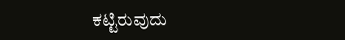ಕಟ್ಟಿರುವುದು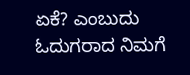ಏಕೆ? ಎಂಬುದು ಓದುಗರಾದ ನಿಮಗೆ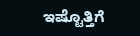ಇಷ್ಟೊತ್ತಿಗೆ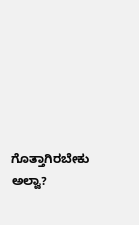ಗೊತ್ತಾಗಿರಬೇಕು ಅಲ್ವಾ?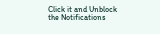Click it and Unblock the Notifications